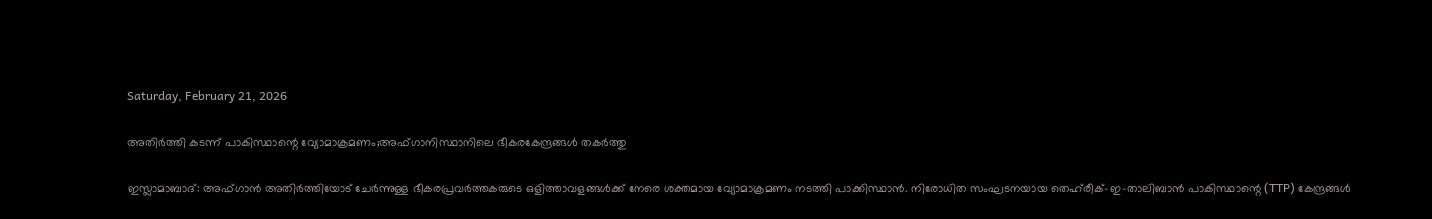Saturday, February 21, 2026

അതിർത്തി കടന്ന് പാകിസ്ഥാന്റെ വ്യോമാക്രമണം;അഫ്ഗാനിസ്ഥാനിലെ ഭീകരകേന്ദ്രങ്ങൾ തകർത്തു

ഇസ്ലാമാബാദ്: അഫ്ഗാൻ അതിർത്തിയോട് ചേർന്നുള്ള ഭീകരപ്രവർത്തകരുടെ ഒളിത്താവളങ്ങൾക്ക് നേരെ ശക്തമായ വ്യോമാക്രമണം നടത്തി പാക്കിസ്ഥാൻ. നിരോധിത സംഘടനയായ തെഹ്‌രീക്-ഇ-താലിബാൻ പാകിസ്ഥാന്റെ (TTP) കേന്ദ്രങ്ങൾ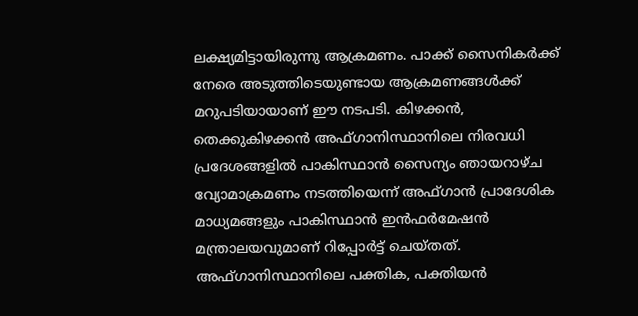ലക്ഷ്യമിട്ടായിരുന്നു ആക്രമണം. പാക്ക്‌ സൈനികർക്ക് നേരെ അടുത്തിടെയുണ്ടായ ആക്രമണങ്ങൾക്ക് മറുപടിയായാണ് ഈ നടപടി. കിഴക്കൻ, തെക്കുകിഴക്കൻ അഫ്ഗാനിസ്ഥാനിലെ നിരവധി പ്രദേശങ്ങളിൽ പാകിസ്ഥാൻ സൈന്യം ഞായറാഴ്ച വ്യോമാക്രമണം നടത്തിയെന്ന്‌ അഫ്ഗാൻ പ്രാദേശിക മാധ്യമങ്ങളും പാകിസ്ഥാൻ ഇൻഫർമേഷൻ മന്ത്രാലയവുമാണ്‌ റിപ്പോർട്ട് ചെയ്തത്‌. അഫ്ഗാനിസ്ഥാനിലെ പക്തിക, പക്തിയൻ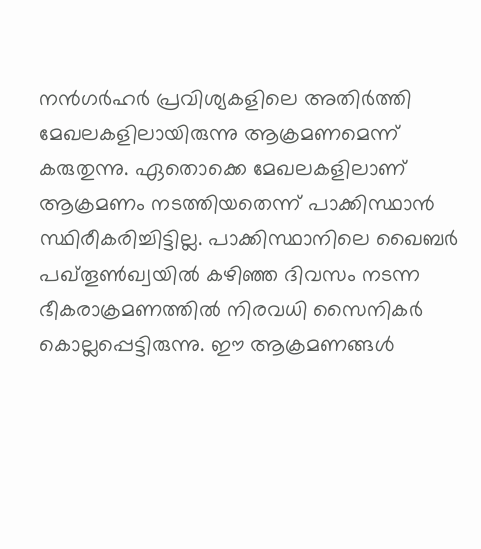നൻഗർഹർ പ്രവിശ്യകളിലെ അതിർത്തി മേഖലകളിലായിരുന്നു ആക്രമണമെന്ന്‌ കരുതുന്നു. ഏതൊക്കെ മേഖലകളിലാണ് ആക്രമണം നടത്തിയതെന്ന് പാക്കിസ്ഥാൻ സ്ഥിരീകരിച്ചിട്ടില്ല. പാക്കിസ്ഥാനിലെ ഖൈബർ പഖ്തൂൺഖ്വയിൽ കഴിഞ്ഞ ദിവസം നടന്ന ഭീകരാക്രമണത്തിൽ നിരവധി സൈനികർ കൊല്ലപ്പെട്ടിരുന്നു. ഈ ആക്രമണങ്ങൾ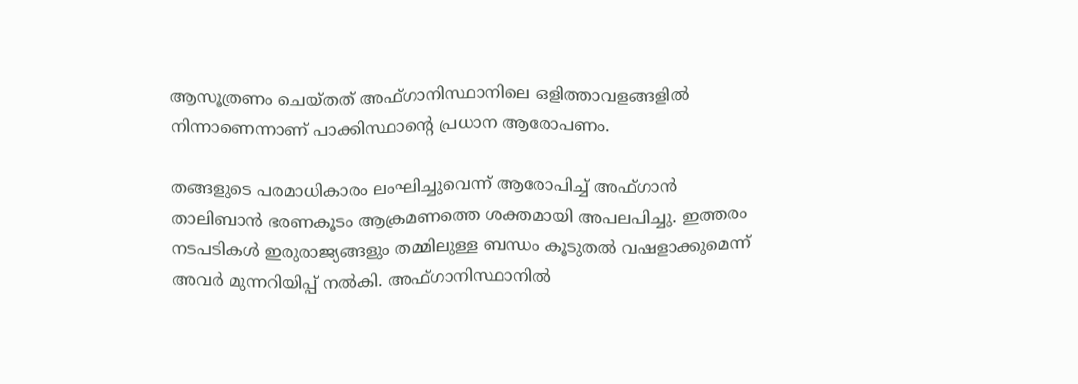ആസൂത്രണം ചെയ്തത് അഫ്ഗാനിസ്ഥാനിലെ ഒളിത്താവളങ്ങളിൽ നിന്നാണെന്നാണ്‌ പാക്കിസ്ഥാൻ്റെ പ്രധാന ആരോപണം.

തങ്ങളുടെ പരമാധികാരം ലംഘിച്ചുവെന്ന് ആരോപിച്ച് അഫ്ഗാൻ താലിബാൻ ഭരണകൂടം ആക്രമണത്തെ ശക്തമായി അപലപിച്ചു. ഇത്തരം നടപടികൾ ഇരുരാജ്യങ്ങളും തമ്മിലുള്ള ബന്ധം കൂടുതൽ വഷളാക്കുമെന്ന് അവർ മുന്നറിയിപ്പ് നൽകി. അഫ്ഗാനിസ്ഥാനിൽ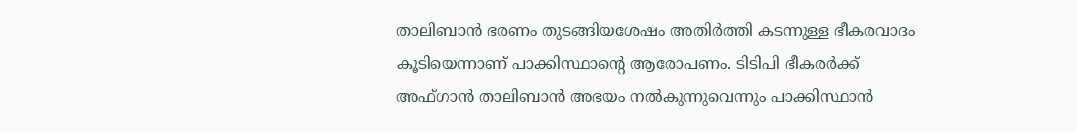താലിബാൻ ഭരണം തുടങ്ങിയശേഷം അതിർത്തി കടന്നുള്ള ഭീകരവാദം കൂടിയെന്നാണ്‌ പാക്കിസ്ഥാൻ്റെ ആരോപണം. ടിടിപി ഭീകരർക്ക് അഫ്ഗാൻ താലിബാൻ അഭയം നൽകുന്നുവെന്നും പാക്കിസ്ഥാൻ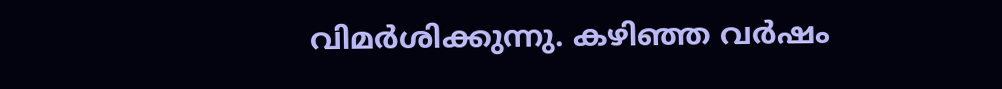വിമർശിക്കുന്നു. കഴിഞ്ഞ വർഷം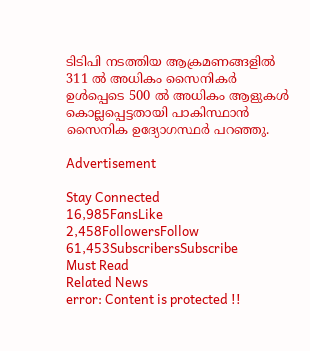ടിടിപി നടത്തിയ ആക്രമണങ്ങളിൽ 311 ൽ അധികം സൈനികർ ഉൾപ്പെടെ 500 ൽ അധികം ആളുകൾ കൊല്ലപ്പെട്ടതായി പാകിസ്ഥാൻ സൈനിക ഉദ്യോഗസ്ഥർ പറഞ്ഞു.

Advertisement

Stay Connected
16,985FansLike
2,458FollowersFollow
61,453SubscribersSubscribe
Must Read
Related News
error: Content is protected !!